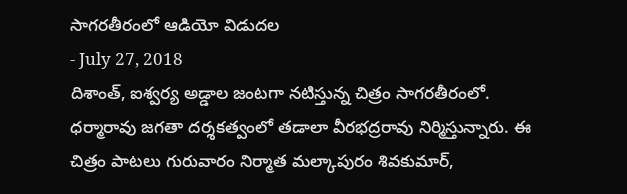సాగరతీరంలో ఆడియో విడుదల
- July 27, 2018
దిశాంత్, ఐశ్వర్య అడ్డాల జంటగా నటిస్తున్న చిత్రం సాగరతీరంలో. ధర్మారావు జగతా దర్శకత్వంలో తడాలా వీరభద్రరావు నిర్మిస్తున్నారు. ఈ చిత్రం పాటలు గురువారం నిర్మాత మల్కాపురం శివకుమార్,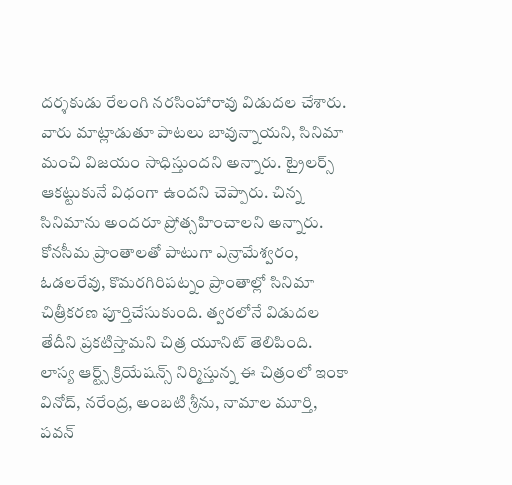దర్శకుడు రేలంగి నరసింహారావు విడుదల చేశారు. వారు మాట్లాడుతూ పాటలు బావున్నాయని, సినిమా మంచి విజయం సాధిస్తుందని అన్నారు. ట్రైలర్స్ ఆకట్టుకునే విధంగా ఉందని చెప్పారు. చిన్న సినిమాను అందరూ ప్రోత్సహించాలని అన్నారు.
కోనసీమ ప్రాంతాలతో పాటుగా ఎన్రామేశ్వరం, ఓడలరేవు, కొమరగిరిపట్నం ప్రాంతాల్లో సినిమా చిత్రీకరణ పూర్తిచేసుకుంది. త్వరలోనే విడుదల తేదీని ప్రకటిస్తామని చిత్ర యూనిట్ తెలిపింది. లాస్య ఆర్ట్స్ క్రియేషన్స్ నిర్మిస్తున్న ఈ చిత్రంలో ఇంకా వినోద్, నరేంద్ర, అంబటి శ్రీను, నామాల మూర్తి, పవన్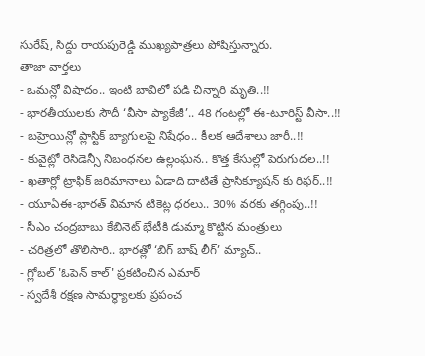సురేష్, సిద్దు రాయపురెడ్డి ముఖ్యపాత్రలు పోషిస్తున్నారు.
తాజా వార్తలు
- ఒమన్లో విషాదం.. ఇంటి బావిలో పడి చిన్నారి మృతి..!!
- భారతీయులకు సౌదీ ‘వీసా ప్యాకేజీ’.. 48 గంటల్లో ఈ-టూరిస్ట్ వీసా..!!
- బహ్రెయిన్లో ప్లాస్టిక్ బ్యాగులపై నిషేధం.. కీలక ఆదేశాలు జారీ..!!
- కువైట్లో రెసిడెన్సీ నిబంధనల ఉల్లంఘన.. కొత్త కేసుల్లో పెరుగుదల..!!
- ఖతార్లో ట్రాఫిక్ జరిమానాలు ఏడాది దాటితే ప్రాసిక్యూషన్ కు రిఫర్..!!
- యూఏఈ-భారత్ విమాన టికెట్ల ధరలు.. 30% వరకు తగ్గింపు..!!
- సీఎం చంద్రబాబు కేబినెట్ భేటీకి డుమ్మా కొట్టిన మంత్రులు
- చరిత్రలో తొలిసారి.. భారత్లో ‘బిగ్ బాష్ లీగ్’ మ్యాచ్..
- గ్లోబల్ 'ఓపెన్ కాల్' ప్రకటించిన ఎమార్
- స్వదేశీ రక్షణ సామర్థ్యాలకు ప్రపంచ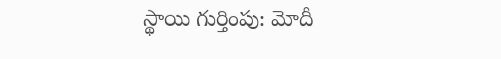స్థాయి గుర్తింపు: మోదీ